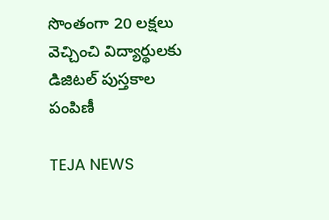సొంతంగా 20 లక్షలు వెచ్చించి విద్యార్థులకు డిజిటల్ పుస్తకాల పంపిణీ

TEJA NEWS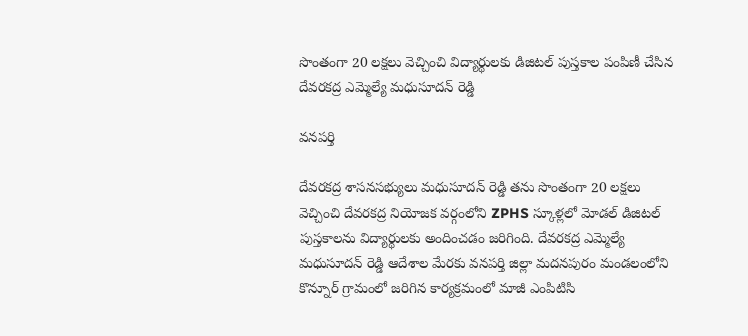సొంతంగా 20 లక్షలు వెచ్చించి విద్యార్థులకు డిజిటల్ పుస్తకాల పంపిణీ చేసిన దేవరకద్ర ఎమ్మెల్యే మధుసూదన్ రెడ్డి

వనపర్తి

దేవరకద్ర శాసనసభ్యులు మధుసూదన్ రెడ్డి తను సొంతంగా 20 లక్షలు వెచ్చించి దేవరకద్ర నియోజక వర్గంలోని ZPHS స్కూళ్లలో మోడల్ డిజిటల్ పుస్తకాలను విద్యార్థులకు అందించడం జరిగింది. దేవరకద్ర ఎమ్మెల్యే మధుసూదన్ రెడ్డి ఆదేశాల మేరకు వనపర్తి జిల్లా మదనపురం మండలంలోని కొన్నూర్ గ్రామంలో జరిగిన కార్యక్రమంలో మాజీ ఎంపిటిసి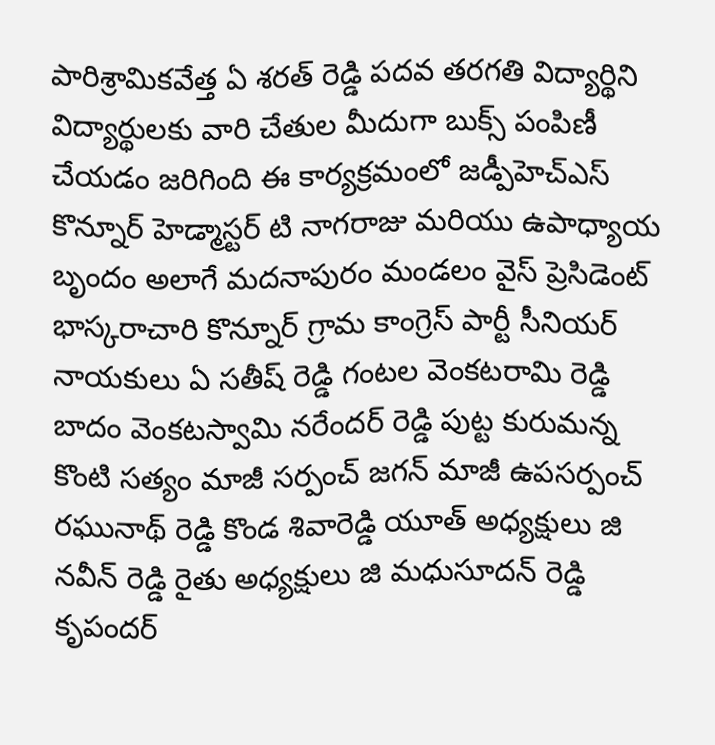పారిశ్రామికవేత్త ఏ శరత్ రెడ్డి పదవ తరగతి విద్యార్థిని విద్యార్థులకు వారి చేతుల మీదుగా బుక్స్ పంపిణీ చేయడం జరిగింది ఈ కార్యక్రమంలో జడ్పీహెచ్ఎస్ కొన్నూర్ హెడ్మాస్టర్ టి నాగరాజు మరియు ఉపాధ్యాయ బృందం అలాగే మదనాపురం మండలం వైస్ ప్రెసిడెంట్ భాస్కరాచారి కొన్నూర్ గ్రామ కాంగ్రెస్ పార్టీ సీనియర్ నాయకులు ఏ సతీష్ రెడ్డి గంటల వెంకటరామి రెడ్డి బాదం వెంకటస్వామి నరేందర్ రెడ్డి పుట్ట కురుమన్న కొంటి సత్యం మాజీ సర్పంచ్ జగన్ మాజీ ఉపసర్పంచ్ రఘునాథ్ రెడ్డి కొండ శివారెడ్డి యూత్ అధ్యక్షులు జి నవీన్ రెడ్డి రైతు అధ్యక్షులు జి మధుసూదన్ రెడ్డి కృపందర్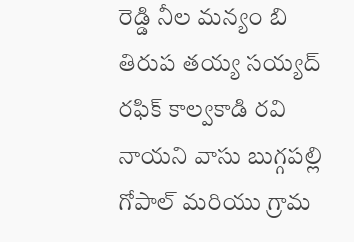రెడ్డి నీల మన్యం బి తిరుప తయ్య సయ్యద్ రఫిక్ కాల్వకాడి రవి నాయని వాసు బుగ్గపల్లి గోపాల్ మరియు గ్రామ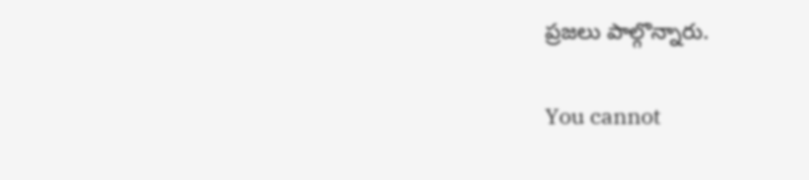ప్రజలు పాల్గొన్నారు.

You cannot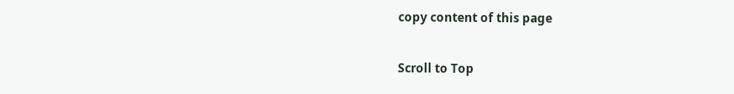copy content of this page

Scroll to Top